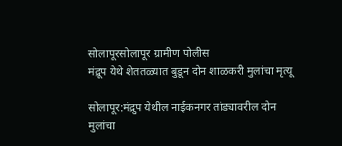सोलापूरसोलापूर ग्रामीण पोलीस
मंद्रूप येथे शेततळ्यात बुडून दोन शाळकरी मुलांचा मृत्यू

सोलापूर:मंद्रुप येथील नाईकनगर तांड्यावरील दोन मुलांचा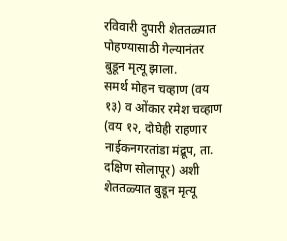रविवारी दुपारी शेततळ्यात पोहण्यासाठी गेल्यानंतर बुडून मृत्यू झाला.
समर्थ मोहन चव्हाण (वय १३) व ओंकार रमेश चव्हाण (वय १२, दोघेही राहणार नाईकनगरतांडा मंद्रूप, ता. दक्षिण सोलापूर) अशी शेततळ्यात बुडून मृत्यू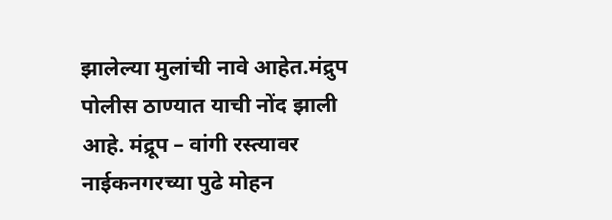झालेल्या मुलांची नावे आहेत.मंद्रुप पोलीस ठाण्यात याची नोंद झाली आहे. मंद्रूप – वांगी रस्त्यावर नाईकनगरच्या पुढे मोहन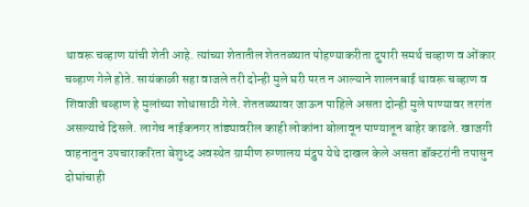थावरू चव्हाण यांची शेती आहे. त्यांच्या शेतातील शेततळ्यात पोहण्याकरीता दुपारी समर्थ चव्हाण व ओंकार चव्हाण गेले होते. सायंकाळी सहा वाजले तरी दोन्ही मुले घरी परत न आल्याने शालनबाई थावरू चव्हाण व शिवाजी चव्हाण हे मुलांच्या शोधासाठी गेले. शेततळ्यावर जाऊन पाहिले असता दोन्ही मुले पाण्यावर तरगंत असल्याचे दिसले. लागेच नाईकनगर तांड्यावरील काही लोकांना बोलावून पाण्यातून बाहेर काढले. खाजगी वाहनातुन उपचाराकरिता बेशुध्द अवस्थेत ग्रामीण रुग्णालय मंद्रुप येथे दाखल केले असता डॉक्टरांनी तपासुन दोघांचाही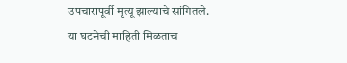उपचारापूर्वी मृत्यू झाल्याचे सांगितले.
या घटनेची माहिती मिळताच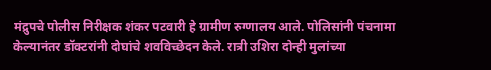मंद्रुपचे पोलीस निरीक्षक शंकर पटवारी हे ग्रामीण रुग्णालय आले. पोलिसांनी पंचनामा केल्यानंतर डॉक्टरांनी दोघांचे शवविच्छेदन केले. रात्री उशिरा दोन्ही मुलांच्या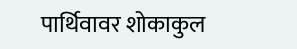पार्थिवावर शोकाकुल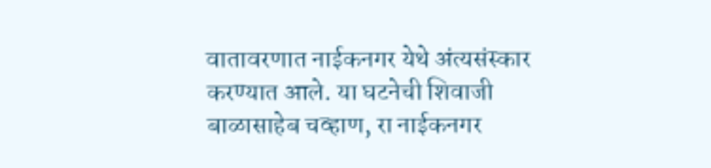वातावरणात नाईकनगर येथे अंत्यसंस्कार करण्यात आले. या घटनेची शिवाजी बाळासाहेब चव्हाण, रा नाईकनगर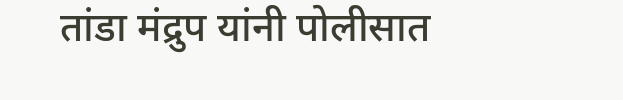तांडा मंद्रुप यांनी पोलीसात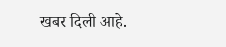खबर दिली आहे.